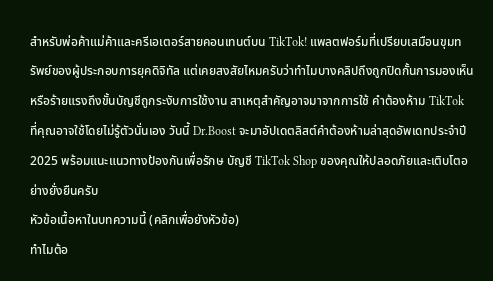สำหรับพ่อค้าแม่ค้าและครีเอเตอร์สายคอนเทนต์บน TikTok! แพลตฟอร์มที่เปรียบเสมือนขุมทรัพย์ของผู้ประกอบการยุคดิจิทัล แต่เคยสงสัยไหมครับว่าทำไมบางคลิปถึงถูกปิดกั้นการมองเห็น หรือร้ายแรงถึงขั้นบัญชีถูกระงับการใช้งาน สาเหตุสำคัญอาจมาจากการใช้ คำต้องห้าม TikTok ที่คุณอาจใช้โดยไม่รู้ตัวนั่นเอง วันนี้ Dr.Boost จะมาอัปเดตลิสต์คำต้องห้ามล่าสุดอัพเดทประจำปี 2025 พร้อมแนะแนวทางป้องกันเพื่อรักษ บัญชี TikTok Shop ของคุณให้ปลอดภัยและเติบโตอย่างยั่งยืนครับ
หัวข้อเนื้อหาในบทความนี้ (คลิกเพื่อยังหัวข้อ)
ทำไมต้อ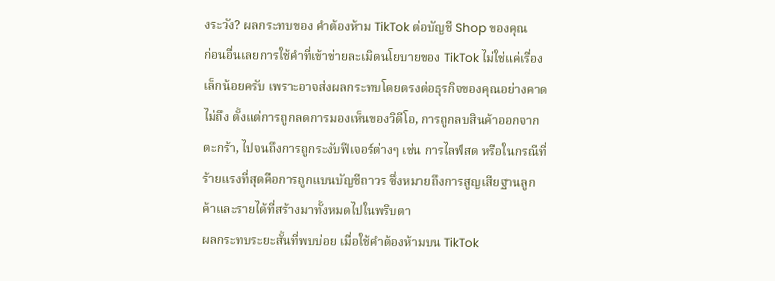งระวัง? ผลกระทบของ คำต้องห้าม TikTok ต่อบัญชี Shop ของคุณ
ก่อนอื่นเลยการใช้คำที่เข้าข่ายละเมิดนโยบายของ TikTok ไม่ใช่แค่เรื่องเล็กน้อยครับ เพราะอาจส่งผลกระทบโดยตรงต่อธุรกิจของคุณอย่างคาดไม่ถึง ตั้งแต่การถูกลดการมองเห็นของวิดีโอ, การถูกลบสินค้าออกจากตะกร้า, ไปจนถึงการถูกระงับฟีเจอร์ต่างๆ เช่น การไลฟ์สด หรือในกรณีที่ร้ายแรงที่สุดคือการถูกแบนบัญชีถาวร ซึ่งหมายถึงการสูญเสียฐานลูกค้าและรายได้ที่สร้างมาทั้งหมดไปในพริบตา
ผลกระทบระยะสั้นที่พบบ่อย เมื่อใช้คำต้องห้ามบน TikTok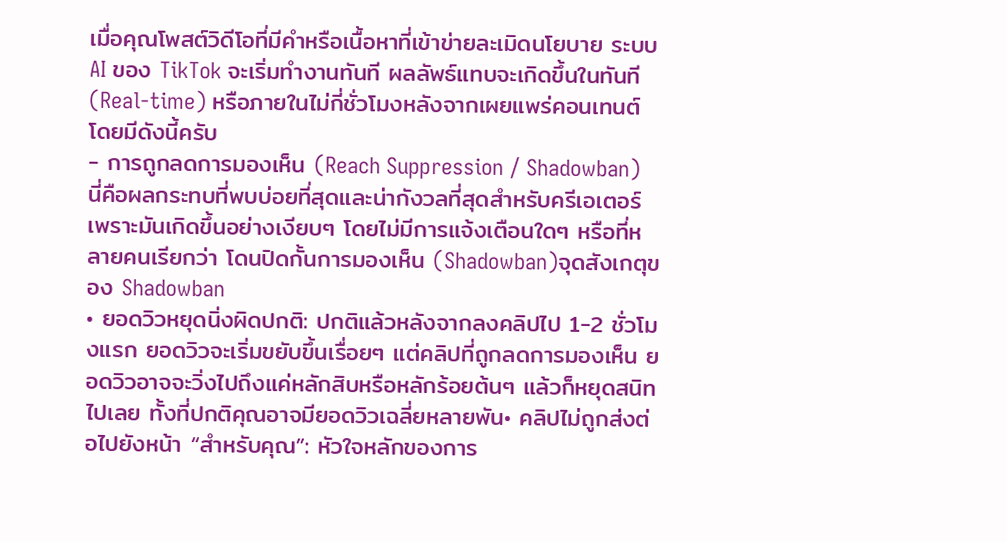เมื่อคุณโพสต์วิดีโอที่มีคำหรือเนื้อหาที่เข้าข่ายละเมิดนโยบาย ระบบ AI ของ TikTok จะเริ่มทำงานทันที ผลลัพธ์แทบจะเกิดขึ้นในทันที (Real-time) หรือภายในไม่กี่ชั่วโมงหลังจากเผยแพร่คอนเทนต์ โดยมีดังนี้ครับ
- การถูกลดการมองเห็น (Reach Suppression / Shadowban)
นี่คือผลกระทบที่พบบ่อยที่สุดและน่ากังวลที่สุดสำหรับครีเอเตอร์ เพราะมันเกิดขึ้นอย่างเงียบๆ โดยไม่มีการแจ้งเตือนใดๆ หรือที่หลายคนเรียกว่า โดนปิดกั้นการมองเห็น (Shadowban)จุดสังเกตุของ Shadowban
• ยอดวิวหยุดนิ่งผิดปกติ: ปกติแล้วหลังจากลงคลิปไป 1-2 ชั่วโมงแรก ยอดวิวจะเริ่มขยับขึ้นเรื่อยๆ แต่คลิปที่ถูกลดการมองเห็น ยอดวิวอาจจะวิ่งไปถึงแค่หลักสิบหรือหลักร้อยต้นๆ แล้วก็หยุดสนิทไปเลย ทั้งที่ปกติคุณอาจมียอดวิวเฉลี่ยหลายพัน• คลิปไม่ถูกส่งต่อไปยังหน้า “สำหรับคุณ”: หัวใจหลักของการ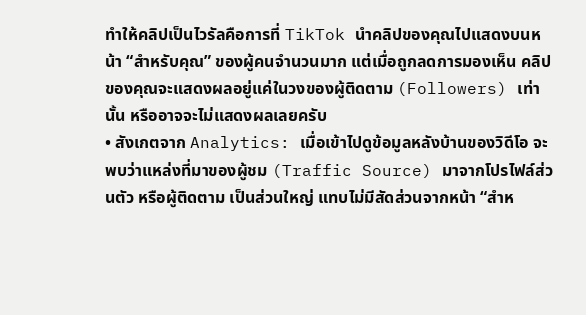ทำให้คลิปเป็นไวรัลคือการที่ TikTok นำคลิปของคุณไปแสดงบนหน้า “สำหรับคุณ” ของผู้คนจำนวนมาก แต่เมื่อถูกลดการมองเห็น คลิปของคุณจะแสดงผลอยู่แค่ในวงของผู้ติดตาม (Followers) เท่านั้น หรืออาจจะไม่แสดงผลเลยครับ
• สังเกตจาก Analytics: เมื่อเข้าไปดูข้อมูลหลังบ้านของวิดีโอ จะพบว่าแหล่งที่มาของผู้ชม (Traffic Source) มาจากโปรไฟล์ส่วนตัว หรือผู้ติดตาม เป็นส่วนใหญ่ แทบไม่มีสัดส่วนจากหน้า “สำห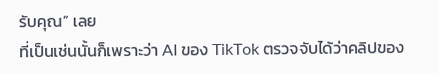รับคุณ” เลย
ที่เป็นเช่นนั้นก็เพราะว่า AI ของ TikTok ตรวจจับได้ว่าคลิปของ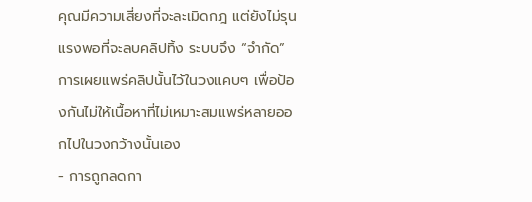คุณมีความเสี่ยงที่จะละเมิดกฎ แต่ยังไม่รุนแรงพอที่จะลบคลิปทิ้ง ระบบจึง “จำกัด” การเผยแพร่คลิปนั้นไว้ในวงแคบๆ เพื่อป้องกันไม่ให้เนื้อหาที่ไม่เหมาะสมแพร่หลายออกไปในวงกว้างนั้นเอง
- การถูกลดกา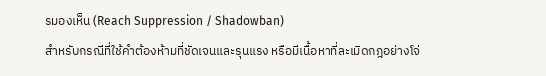รมองเห็น (Reach Suppression / Shadowban)
สำหรับกรณีที่ใช้คำต้องห้ามที่ชัดเจนและรุนแรง หรือมีเนื้อหาที่ละเมิดกฎอย่างโจ่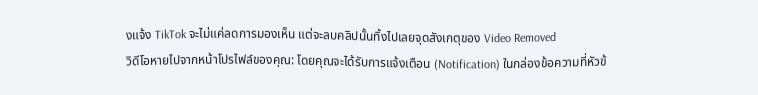งแจ้ง TikTok จะไม่แค่ลดการมองเห็น แต่จะลบคลิปนั้นทิ้งไปเลยจุดสังเกตุของ Video Removed
วิดีโอหายไปจากหน้าโปรไฟล์ของคุณ: โดยคุณจะได้รับการแจ้งเตือน (Notification) ในกล่องข้อความที่หัวข้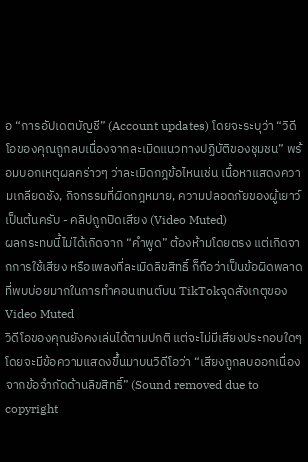อ “การอัปเดตบัญชี” (Account updates) โดยจะระบุว่า “วิดีโอของคุณถูกลบเนื่องจากละเมิดแนวทางปฏิบัติของชุมชน” พร้อมบอกเหตุผลคร่าวๆ ว่าละเมิดกฎข้อไหนเช่น เนื้อหาแสดงความเกลียดชัง, กิจกรรมที่ผิดกฎหมาย, ความปลอดภัยของผู้เยาว์ เป็นต้นครับ - คลิปถูกปิดเสียง (Video Muted)
ผลกระทบนี้ไม่ได้เกิดจาก “คำพูด” ต้องห้ามโดยตรง แต่เกิดจากการใช้เสียง หรือเพลงที่ละเมิดลิขสิทธิ์ ก็ถือว่าเป็นข้อผิดพลาดที่พบบ่อยมากในการทำคอนเทนต์บน TikTokจุดสังเกตุของ Video Muted
วิดีโอของคุณยังคงเล่นได้ตามปกติ แต่จะไม่มีเสียงประกอบใดๆ โดยจะมีข้อความแสดงขึ้นมาบนวิดีโอว่า “เสียงถูกลบออกเนื่องจากข้อจำกัดด้านลิขสิทธิ์” (Sound removed due to copyright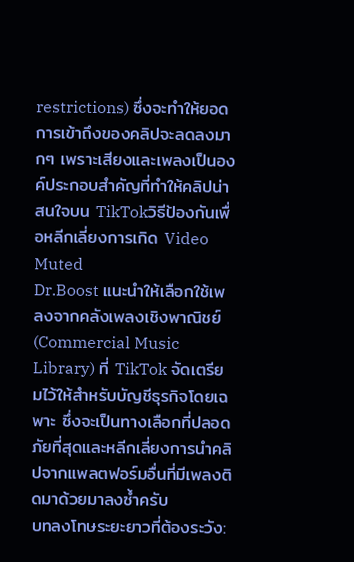restrictions) ซึ่งจะทำให้ยอดการเข้าถึงของคลิปจะลดลงมากๆ เพราะเสียงและเพลงเป็นองค์ประกอบสำคัญที่ทำให้คลิปน่าสนใจบน TikTokวิธีป้องกันเพื่อหลีกเลี่ยงการเกิด Video Muted
Dr.Boost แนะนำให้เลือกใช้เพลงจากคลังเพลงเชิงพาณิชย์ (Commercial Music Library) ที่ TikTok จัดเตรียมไว้ให้สำหรับบัญชีธุรกิจโดยเฉพาะ ซึ่งจะเป็นทางเลือกที่ปลอดภัยที่สุดและหลีกเลี่ยงการนำคลิปจากแพลตฟอร์มอื่นที่มีเพลงติดมาด้วยมาลงซ้ำครับ
บทลงโทษระยะยาวที่ต้องระวัง: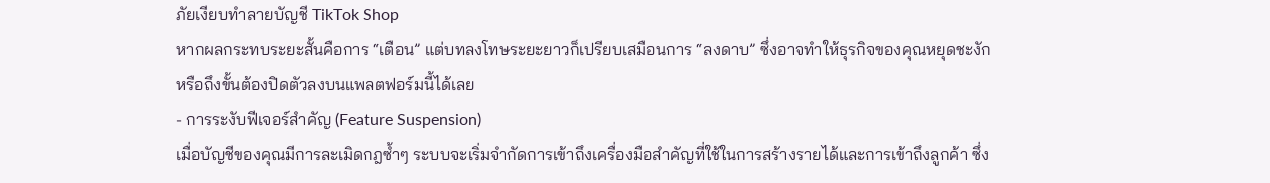ภัยเงียบทำลายบัญชี TikTok Shop
หากผลกระทบระยะสั้นคือการ “เตือน” แต่บทลงโทษระยะยาวก็เปรียบเสมือนการ “ลงดาบ” ซึ่งอาจทำให้ธุรกิจของคุณหยุดชะงักหรือถึงขั้นต้องปิดตัวลงบนแพลตฟอร์มนี้ได้เลย
- การระงับฟีเจอร์สำคัญ (Feature Suspension)
เมื่อบัญชีของคุณมีการละเมิดกฎซ้ำๆ ระบบจะเริ่มจำกัดการเข้าถึงเครื่องมือสำคัญที่ใช้ในการสร้างรายได้และการเข้าถึงลูกค้า ซึ่ง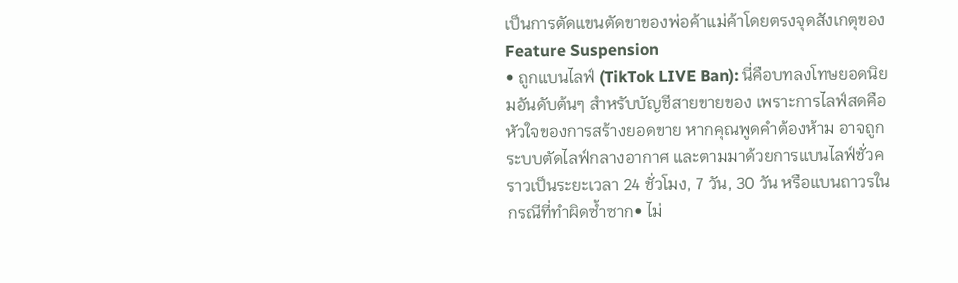เป็นการตัดแขนตัดขาของพ่อค้าแม่ค้าโดยตรงจุดสังเกตุของ Feature Suspension
• ถูกแบนไลฟ์ (TikTok LIVE Ban): นี่คือบทลงโทษยอดนิยมอันดับต้นๆ สำหรับบัญชีสายขายของ เพราะการไลฟ์สดคือหัวใจของการสร้างยอดขาย หากคุณพูดคำต้องห้าม อาจถูกระบบตัดไลฟ์กลางอากาศ และตามมาด้วยการแบนไลฟ์ชั่วคราวเป็นระยะเวลา 24 ชั่วโมง, 7 วัน, 30 วัน หรือแบนถาวรในกรณีที่ทำผิดซ้ำซาก• ไม่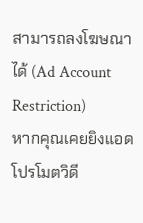สามารถลงโฆษณาได้ (Ad Account Restriction)
หากคุณเคยยิงแอดโปรโมตวิดี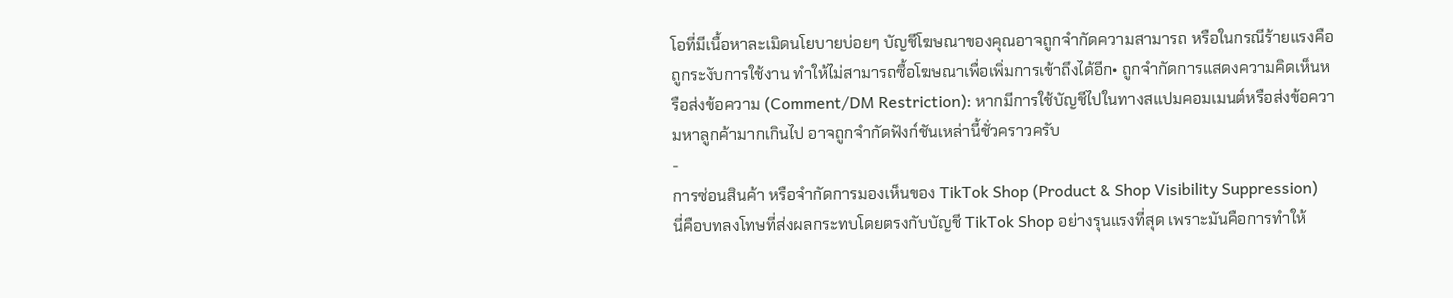โอที่มีเนื้อหาละเมิดนโยบายบ่อยๆ บัญชีโฆษณาของคุณอาจถูกจำกัดความสามารถ หรือในกรณีร้ายแรงคือถูกระงับการใช้งาน ทำให้ไม่สามารถซื้อโฆษณาเพื่อเพิ่มการเข้าถึงได้อีก• ถูกจำกัดการแสดงความคิดเห็นหรือส่งข้อความ (Comment/DM Restriction): หากมีการใช้บัญชีไปในทางสแปมคอมเมนต์หรือส่งข้อความหาลูกค้ามากเกินไป อาจถูกจำกัดฟังก์ชันเหล่านี้ชั่วคราวครับ
-
การซ่อนสินค้า หรือจำกัดการมองเห็นของ TikTok Shop (Product & Shop Visibility Suppression)
นี่คือบทลงโทษที่ส่งผลกระทบโดยตรงกับบัญชี TikTok Shop อย่างรุนแรงที่สุด เพราะมันคือการทำให้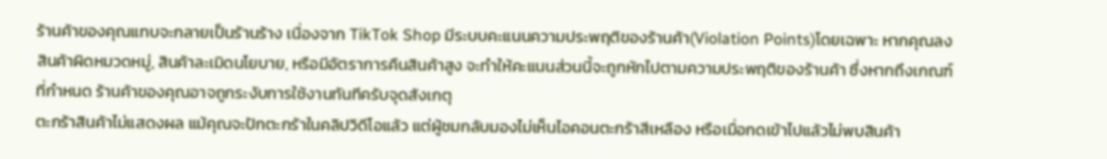ร้านค้าของคุณแทบจะกลายเป็นร้านร้าง เนื่องจาก TikTok Shop มีระบบคะแนนความประพฤติของร้านค้า(Violation Points)โดยเฉพาะ หากคุณลงสินค้าผิดหมวดหมู่, สินค้าละเมิดนโยบาย, หรือมีอัตราการคืนสินค้าสูง จะทำให้คะแนนส่วนนี้จะถูกหักไปตามความประพฤติของร้านค้า ซึ่งหากถึงเกณฑ์ที่กำหนด ร้านค้าของคุณอาจถูกระงับการใช้งานทันทีครับจุดสังเกตุ
ตะกร้าสินค้าไม่แสดงผล แม้คุณจะปักตะกร้าในคลิปวิดีโอแล้ว แต่ผู้ชมกลับมองไม่เห็นไอคอนตะกร้าสีเหลือง หรือเมื่อกดเข้าไปแล้วไม่พบสินค้า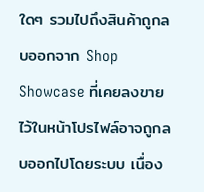ใดๆ รวมไปถึงสินค้าถูกลบออกจาก Shop Showcase ที่เคยลงขายไว้ในหน้าโปรไฟล์อาจถูกลบออกไปโดยระบบ เนื่อง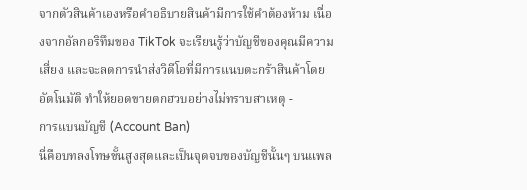จากตัวสินค้าเองหรือคำอธิบายสินค้ามีการใช้คำต้องห้าม เนื่องจากอัลกอริทึมของ TikTok จะเรียนรู้ว่าบัญชีของคุณมีความเสี่ยง และจะลดการนำส่งวิดีโอที่มีการแนบตะกร้าสินค้าโดยอัตโนมัติ ทำให้ยอดขายตกฮวบอย่างไม่ทราบสาเหตุ -
การแบนบัญชี (Account Ban)
นี่คือบทลงโทษขั้นสูงสุดและเป็นจุดจบของบัญชีนั้นๆ บนแพล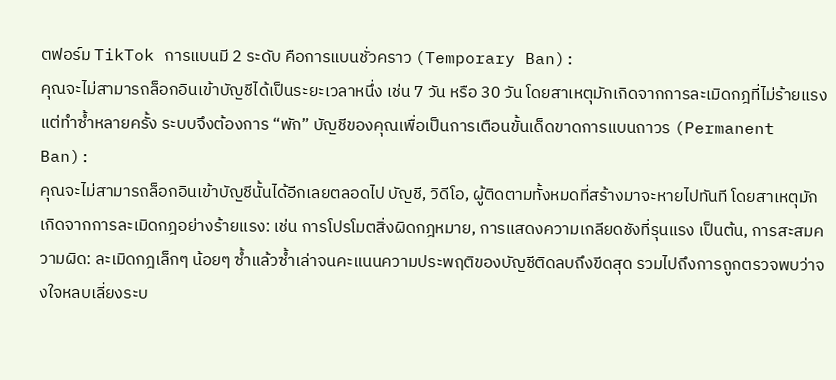ตฟอร์ม TikTok การแบนมี 2 ระดับ คือการแบนชั่วคราว (Temporary Ban):
คุณจะไม่สามารถล็อกอินเข้าบัญชีได้เป็นระยะเวลาหนึ่ง เช่น 7 วัน หรือ 30 วัน โดยสาเหตุมักเกิดจากการละเมิดกฎที่ไม่ร้ายแรงแต่ทำซ้ำหลายครั้ง ระบบจึงต้องการ “พัก” บัญชีของคุณเพื่อเป็นการเตือนขั้นเด็ดขาดการแบนถาวร (Permanent Ban):
คุณจะไม่สามารถล็อกอินเข้าบัญชีนั้นได้อีกเลยตลอดไป บัญชี, วิดีโอ, ผู้ติดตามทั้งหมดที่สร้างมาจะหายไปทันที โดยสาเหตุมักเกิดจากการละเมิดกฎอย่างร้ายแรง: เช่น การโปรโมตสิ่งผิดกฎหมาย, การแสดงความเกลียดชังที่รุนแรง เป็นต้น, การสะสมความผิด: ละเมิดกฎเล็กๆ น้อยๆ ซ้ำแล้วซ้ำเล่าจนคะแนนความประพฤติของบัญชีติดลบถึงขีดสุด รวมไปถึงการถูกตรวจพบว่าจงใจหลบเลี่ยงระบ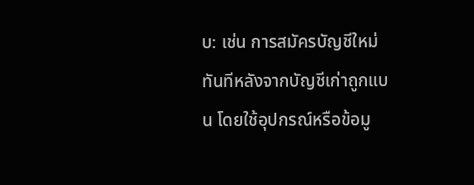บ: เช่น การสมัครบัญชีใหม่ทันทีหลังจากบัญชีเก่าถูกแบน โดยใช้อุปกรณ์หรือข้อมู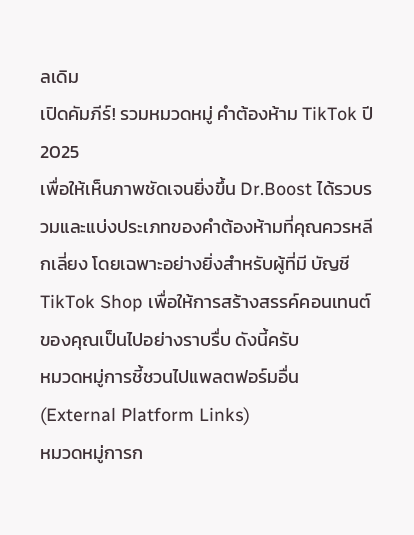ลเดิม
เปิดคัมภีร์! รวมหมวดหมู่ คำต้องห้าม TikTok ปี 2025
เพื่อให้เห็นภาพชัดเจนยิ่งขึ้น Dr.Boost ได้รวบรวมและแบ่งประเภทของคำต้องห้ามที่คุณควรหลีกเลี่ยง โดยเฉพาะอย่างยิ่งสำหรับผู้ที่มี บัญชี TikTok Shop เพื่อให้การสร้างสรรค์คอนเทนต์ของคุณเป็นไปอย่างราบรื่บ ดังนี้ครับ
หมวดหมู่การชี้ชวนไปแพลตฟอร์มอื่น (External Platform Links)
หมวดหมู่การก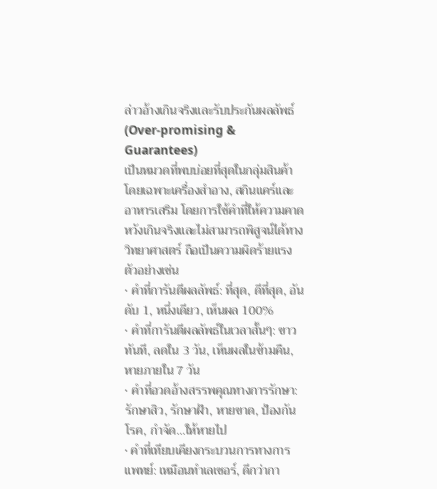ล่าวอ้างเกินจริงและรับประกันผลลัพธ์ (Over-promising & Guarantees)
เป็นหมวดที่พบบ่อยที่สุดในกลุ่มสินค้า โดยเฉพาะเครื่องสำอาง, สกินแคร์และอาหารเสริม โดยการใช้คำที่ให้ความคาดหวังเกินจริงและไม่สามารถพิสูจน์ได้ทางวิทยาศาสตร์ ถือเป็นความผิดร้ายแรง
ตัวอย่างเช่น
• คำที่การันตีผลลัพธ์: ที่สุด, ดีที่สุด, อันดับ 1, หนึ่งเดียว, เห็นผล 100%
• คำที่การันตีผลลัพธ์ในเวลาสั้นๆ: ขาวทันที, ลดใน 3 วัน, เห็นผลในข้ามคืน, หายภายใน 7 วัน
• คำที่อวดอ้างสรรพคุณทางการรักษา: รักษาสิว, รักษาฝ้า, หายขาด, ป้องกันโรค, กำจัด…ให้หายไป
• คำที่เทียบเคียงกระบวนการทางการแพทย์: เหมือนทำเลเซอร์, ดีกว่ากา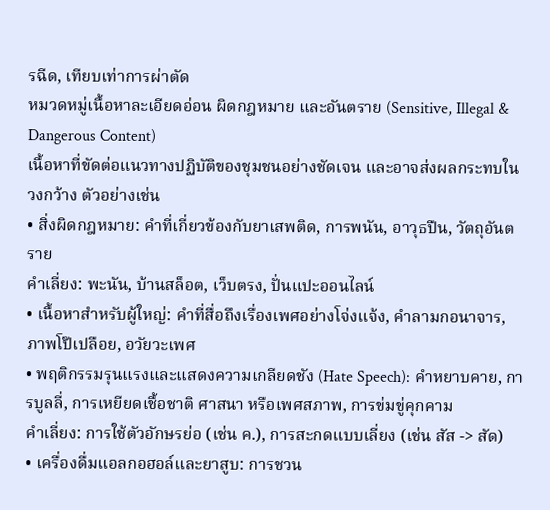รฉีด, เทียบเท่าการผ่าตัด
หมวดหมู่เนื้อหาละเอียดอ่อน ผิดกฎหมาย และอันตราย (Sensitive, Illegal & Dangerous Content)
เนื้อหาที่ขัดต่อแนวทางปฏิบัติของชุมชนอย่างชัดเจน และอาจส่งผลกระทบในวงกว้าง ตัวอย่างเช่น
• สิ่งผิดกฎหมาย: คำที่เกี่ยวข้องกับยาเสพติด, การพนัน, อาวุธปืน, วัตถุอันตราย
คำเลี่ยง: พะนัน, บ้านสล็อต, เว็บตรง, ปั่นแปะออนไลน์
• เนื้อหาสำหรับผู้ใหญ่: คำที่สื่อถึงเรื่องเพศอย่างโจ่งแจ้ง, คำลามกอนาจาร, ภาพโป๊เปลือย, อวัยวะเพศ
• พฤติกรรมรุนแรงและแสดงความเกลียดชัง (Hate Speech): คำหยาบคาย, การบูลลี่, การเหยียดเชื้อชาติ ศาสนา หรือเพศสภาพ, การข่มขู่คุกคาม
คำเลี่ยง: การใช้ตัวอักษรย่อ (เช่น ค.), การสะกดแบบเลี่ยง (เช่น สัส -> สัด)
• เครื่องดื่มแอลกอฮอล์และยาสูบ: การชวน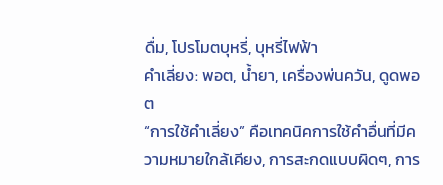ดื่ม, โปรโมตบุหรี่, บุหรี่ไฟฟ้า
คำเลี่ยง: พอต, น้ำยา, เครื่องพ่นควัน, ดูดพอต
“การใช้คำเลี่ยง” คือเทคนิคการใช้คำอื่นที่มีความหมายใกล้เคียง, การสะกดแบบผิดๆ, การ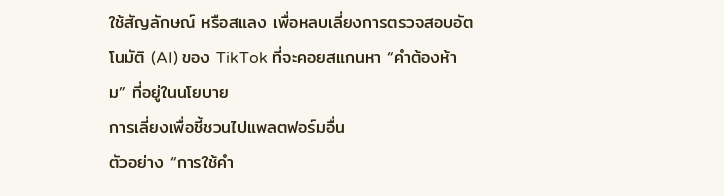ใช้สัญลักษณ์ หรือสแลง เพื่อหลบเลี่ยงการตรวจสอบอัตโนมัติ (AI) ของ TikTok ที่จะคอยสแกนหา “คำต้องห้าม” ที่อยู่ในนโยบาย
การเลี่ยงเพื่อชี้ชวนไปแพลตฟอร์มอื่น
ตัวอย่าง “การใช้คำ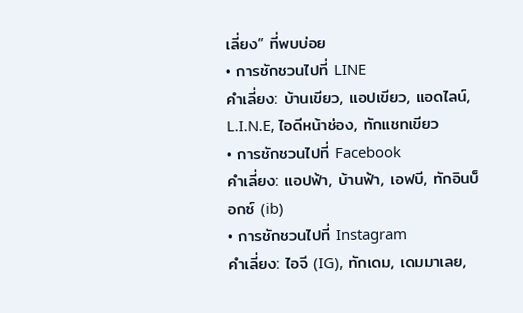เลี่ยง” ที่พบบ่อย
• การชักชวนไปที่ LINE
คำเลี่ยง: บ้านเขียว, แอปเขียว, แอดไลน์, L.I.N.E, ไอดีหน้าช่อง, ทักแชทเขียว
• การชักชวนไปที่ Facebook
คำเลี่ยง: แอปฟ้า, บ้านฟ้า, เอฟบี, ทักอินบ็อกซ์ (ib)
• การชักชวนไปที่ Instagram
คำเลี่ยง: ไอจี (IG), ทักเดม, เดมมาเลย,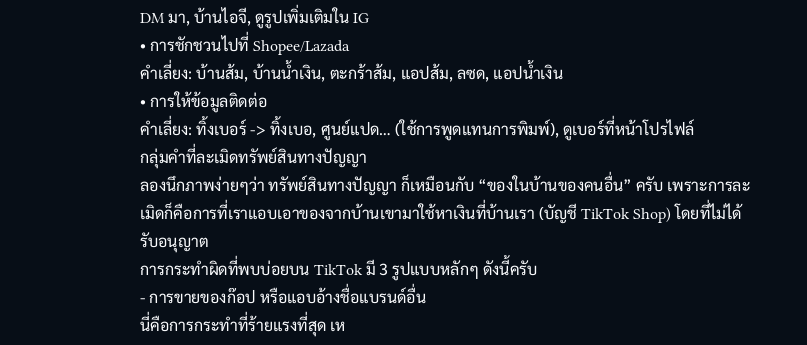DM มา, บ้านไอจี, ดูรูปเพิ่มเติมใน IG
• การชักชวนไปที่ Shopee/Lazada
คำเลี่ยง: บ้านส้ม, บ้านน้ำเงิน, ตะกร้าส้ม, แอปส้ม, ลซด, แอปน้ำเงิน
• การให้ข้อมูลติดต่อ
คำเลี่ยง: ทิ้งเบอร์ -> ทิ้งเบอ, ศูนย์แปด… (ใช้การพูดแทนการพิมพ์), ดูเบอร์ที่หน้าโปรไฟล์
กลุ่มคำที่ละเมิดทรัพย์สินทางปัญญา
ลองนึกภาพง่ายๆว่า ทรัพย์สินทางปัญญา ก็เหมือนกับ “ของในบ้านของคนอื่น” ครับ เพราะการละเมิดก็คือการที่เราแอบเอาของจากบ้านเขามาใช้หาเงินที่บ้านเรา (บัญชี TikTok Shop) โดยที่ไม่ได้รับอนุญาต
การกระทำผิดที่พบบ่อยบน TikTok มี 3 รูปแบบหลักๆ ดังนี้ครับ
- การขายของก๊อป หรือแอบอ้างชื่อแบรนด์อื่น
นี่คือการกระทำที่ร้ายแรงที่สุด เห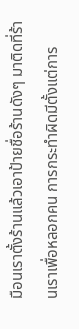มือนเราตั้งร้านแล้วเอาป้ายชื่อร้านดังๆ มาติดที่ร้านเราเพื่อหลอกคน การกระทำผิดมีตั้งแต่การ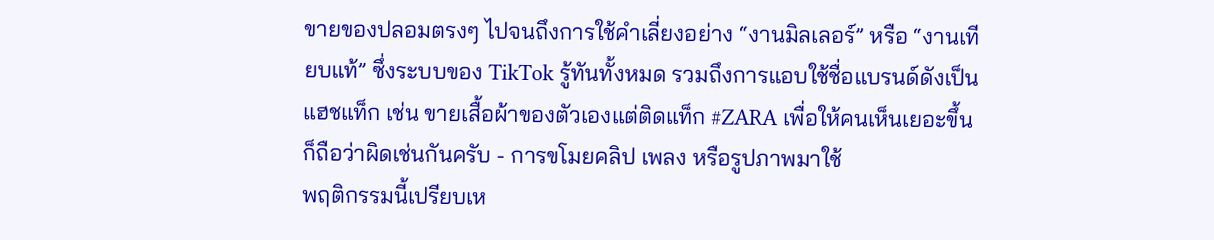ขายของปลอมตรงๆ ไปจนถึงการใช้คำเลี่ยงอย่าง “งานมิลเลอร์” หรือ “งานเทียบแท้” ซึ่งระบบของ TikTok รู้ทันทั้งหมด รวมถึงการแอบใช้ชื่อแบรนด์ดังเป็นแฮชแท็ก เช่น ขายเสื้อผ้าของตัวเองแต่ติดแท็ก #ZARA เพื่อให้คนเห็นเยอะขึ้นก็ถือว่าผิดเช่นกันครับ - การขโมยคลิป เพลง หรือรูปภาพมาใช้
พฤติกรรมนี้เปรียบเห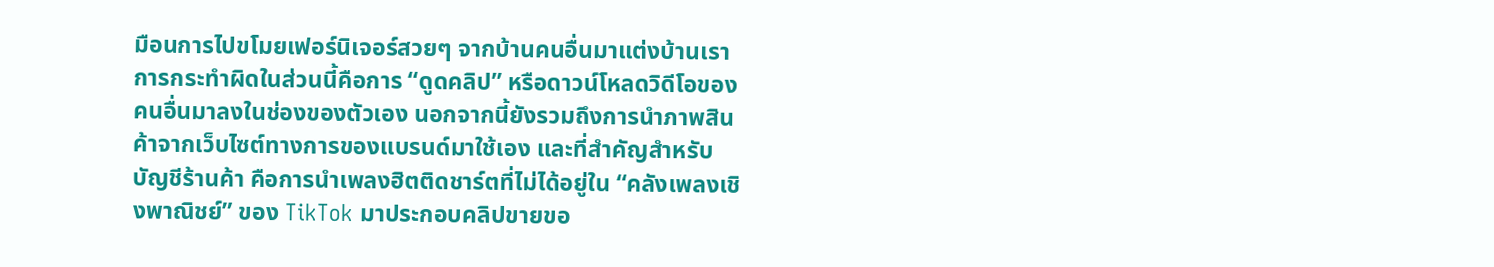มือนการไปขโมยเฟอร์นิเจอร์สวยๆ จากบ้านคนอื่นมาแต่งบ้านเรา การกระทำผิดในส่วนนี้คือการ “ดูดคลิป” หรือดาวน์โหลดวิดีโอของคนอื่นมาลงในช่องของตัวเอง นอกจากนี้ยังรวมถึงการนำภาพสินค้าจากเว็บไซต์ทางการของแบรนด์มาใช้เอง และที่สำคัญสำหรับบัญชีร้านค้า คือการนำเพลงฮิตติดชาร์ตที่ไม่ได้อยู่ใน “คลังเพลงเชิงพาณิชย์” ของ TikTok มาประกอบคลิปขายขอ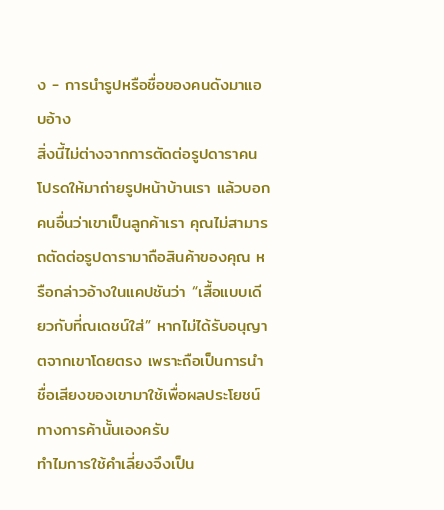ง - การนำรูปหรือชื่อของคนดังมาแอบอ้าง
สิ่งนี้ไม่ต่างจากการตัดต่อรูปดาราคนโปรดให้มาถ่ายรูปหน้าบ้านเรา แล้วบอกคนอื่นว่าเขาเป็นลูกค้าเรา คุณไม่สามารถตัดต่อรูปดารามาถือสินค้าของคุณ หรือกล่าวอ้างในแคปชันว่า “เสื้อแบบเดียวกับที่ณเดชน์ใส่” หากไม่ได้รับอนุญาตจากเขาโดยตรง เพราะถือเป็นการนำชื่อเสียงของเขามาใช้เพื่อผลประโยชน์ทางการค้านั้นเองครับ
ทำไมการใช้คำเลี่ยงจึงเป็น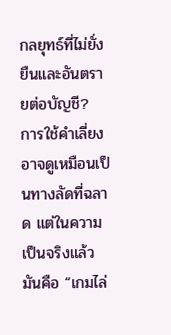กลยุทธ์ที่ไม่ยั่งยืนและอันตรายต่อบัญชี?
การใช้คำเลี่ยงอาจดูเหมือนเป็นทางลัดที่ฉลาด แต่ในความเป็นจริงแล้ว มันคือ “เกมไล่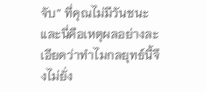จับ” ที่คุณไม่มีวันชนะ และนี่คือเหตุผลอย่างละเอียดว่าทำไมกลยุทธ์นี้จึงไม่ยั่ง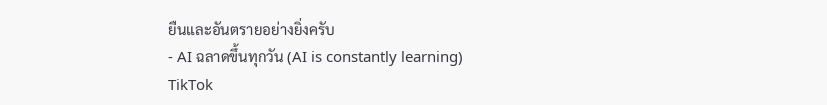ยืนและอันตรายอย่างยิ่งครับ
- AI ฉลาดขึ้นทุกวัน (AI is constantly learning)
TikTok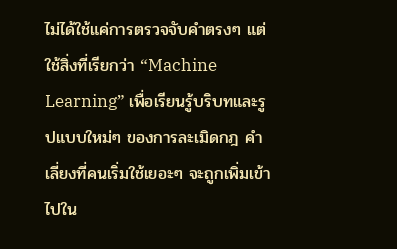ไม่ได้ใช้แค่การตรวจจับคำตรงๆ แต่ใช้สิ่งที่เรียกว่า “Machine Learning” เพื่อเรียนรู้บริบทและรูปแบบใหม่ๆ ของการละเมิดกฎ คำเลี่ยงที่คนเริ่มใช้เยอะๆ จะถูกเพิ่มเข้าไปใน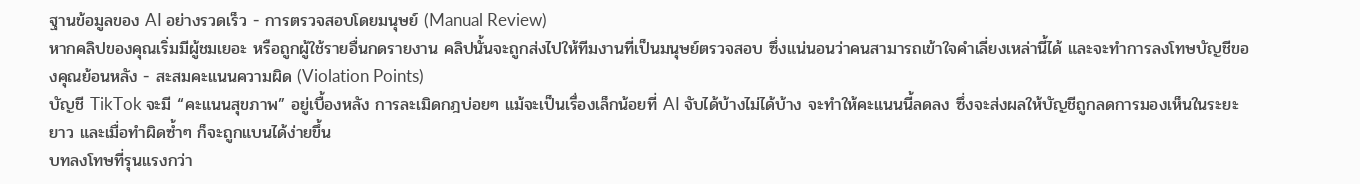ฐานข้อมูลของ AI อย่างรวดเร็ว - การตรวจสอบโดยมนุษย์ (Manual Review)
หากคลิปของคุณเริ่มมีผู้ชมเยอะ หรือถูกผู้ใช้รายอื่นกดรายงาน คลิปนั้นจะถูกส่งไปให้ทีมงานที่เป็นมนุษย์ตรวจสอบ ซึ่งแน่นอนว่าคนสามารถเข้าใจคำเลี่ยงเหล่านี้ได้ และจะทำการลงโทษบัญชีของคุณย้อนหลัง - สะสมคะแนนความผิด (Violation Points)
บัญชี TikTok จะมี “คะแนนสุขภาพ” อยู่เบื้องหลัง การละเมิดกฎบ่อยๆ แม้จะเป็นเรื่องเล็กน้อยที่ AI จับได้บ้างไม่ได้บ้าง จะทำให้คะแนนนี้ลดลง ซึ่งจะส่งผลให้บัญชีถูกลดการมองเห็นในระยะยาว และเมื่อทำผิดซ้ำๆ ก็จะถูกแบนได้ง่ายขึ้น
บทลงโทษที่รุนแรงกว่า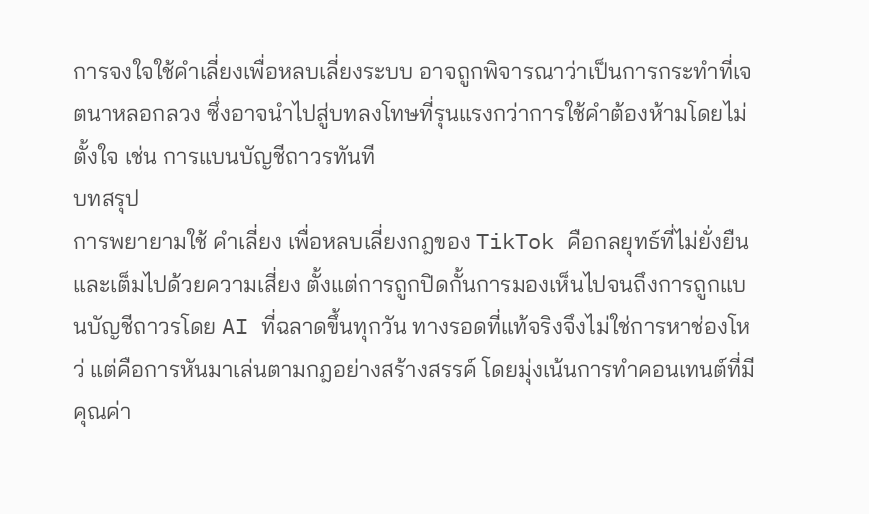การจงใจใช้คำเลี่ยงเพื่อหลบเลี่ยงระบบ อาจถูกพิจารณาว่าเป็นการกระทำที่เจตนาหลอกลวง ซึ่งอาจนำไปสู่บทลงโทษที่รุนแรงกว่าการใช้คำต้องห้ามโดยไม่ตั้งใจ เช่น การแบนบัญชีถาวรทันที
บทสรุป
การพยายามใช้ คำเลี่ยง เพื่อหลบเลี่ยงกฎของ TikTok คือกลยุทธ์ที่ไม่ยั่งยืนและเต็มไปด้วยความเสี่ยง ตั้งแต่การถูกปิดกั้นการมองเห็นไปจนถึงการถูกแบนบัญชีถาวรโดย AI ที่ฉลาดขึ้นทุกวัน ทางรอดที่แท้จริงจึงไม่ใช่การหาช่องโหว่ แต่คือการหันมาเล่นตามกฎอย่างสร้างสรรค์ โดยมุ่งเน้นการทำคอนเทนต์ที่มีคุณค่า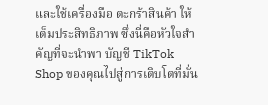และใช้เครื่องมือ ตะกร้าสินค้า ให้เต็มประสิทธิภาพ ซึ่งนี่คือหัวใจสำคัญที่จะนำพา บัญชี TikTok Shop ของคุณไปสู่การเติบโตที่มั่น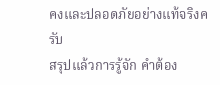คงและปลอดภัยอย่างแท้จริงครับ
สรุปแล้วการรู้จัก คำต้อง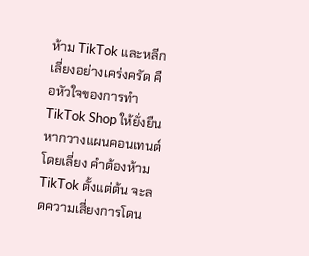ห้าม TikTok และหลีกเลี่ยงอย่างเคร่งครัด คือหัวใจของการทำ TikTok Shop ให้ยั่งยืน หากวางแผนคอนเทนต์โดยเลี่ยง คำต้องห้าม TikTok ตั้งแต่ต้น จะลดความเสี่ยงการโดน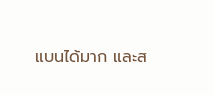แบนได้มาก และส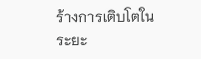ร้างการเติบโตในระยะ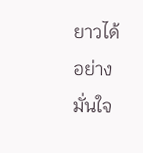ยาวได้อย่างมั่นใจ